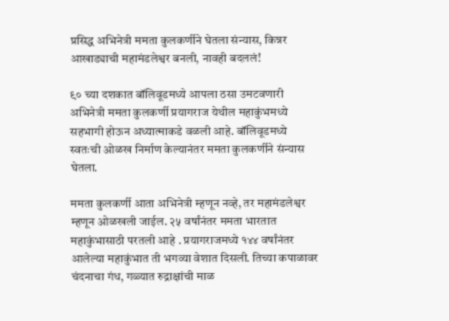प्रसिद्ध अभिनेत्री ममता कुलकर्णीने घेतला संन्यास, किन्नर आखाड्याची महामंडलेश्वर बनली, नावही बदललं!

९० च्या दशकात बॉलिवूडमध्ये आपला ठसा उमटवणारी अभिनेत्री ममता कुलकर्णी प्रयागराज येथील महाकुंभमध्ये सहभागी होऊन अध्यात्माकडे वळली आहे. बॉलिवूडमध्ये स्वतःची ओळख निर्माण केल्यानंतर ममता कुलकर्णीने संन्यास घेतला.

ममता कुलकर्णी आता अभिनेत्री म्हणून नव्हे, तर महामंडलेश्वर म्हणून ओळखली जाईल. २५ वर्षांनंतर ममता भारतात महाकुंभासाठी परतली आहे . प्रयागराजमध्ये १४४ वर्षांनंतर आलेल्या महाकुंभात ती भगव्या वेशात दिसली. तिच्या कपाळावर चंदनाचा गंध, गळ्यात रुद्राक्षांची माळ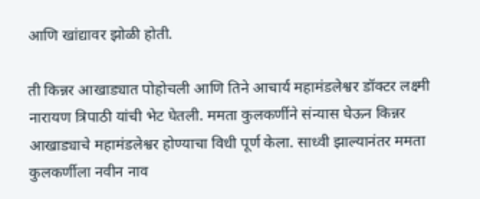आणि खांद्यावर झोळी होती.

ती किन्नर आखाड्यात पोहोचली आणि तिने आचार्य महामंडलेश्वर डॉक्टर लक्ष्मी नारायण त्रिपाठी यांची भेट घेतली. ममता कुलकर्णीने संन्यास घेऊन किन्नर आखाड्याचे महामंडलेश्वर होण्याचा विधी पूर्ण केला. साध्वी झाल्यानंतर ममता कुलकर्णीला नवीन नाव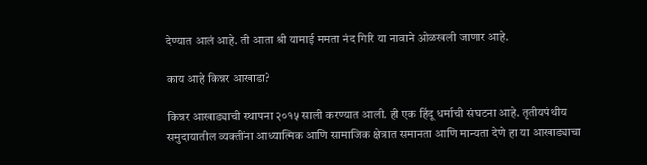देण्यात आलं आहे. ती आता श्री यामाई ममता नंद गिरि या नावाने ओळखली जाणार आहे.

काय आहे किन्नर आखाडा?

किन्नर आखाड्याची स्थापना २०१५ साली करण्यात आली. ही एक हिंदू धर्माची संघटना आहे. तृतीयपंथीय समुदायातील व्यक्तींना आध्यात्मिक आणि सामाजिक क्षेत्रात समानता आणि मान्यता देणे हा या आखाड्याचा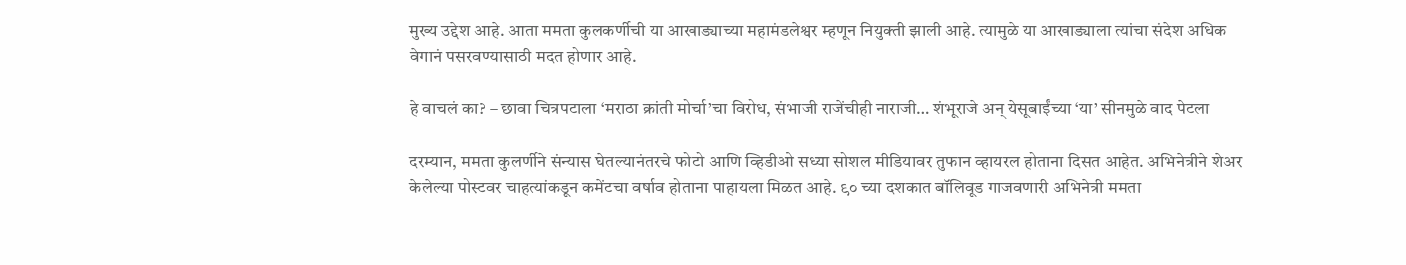मुख्य उद्देश आहे. आता ममता कुलकर्णीची या आखाड्याच्या महामंडलेश्वर म्हणून नियुक्ती झाली आहे. त्यामुळे या आखाड्याला त्यांचा संदेश अधिक वेगानं पसरवण्यासाठी मदत होणार आहे.

हे वाचलं का? – छावा चित्रपटाला ‘मराठा क्रांती मोर्चा’चा विरोध, संभाजी राजेंचीही नाराजी… शंभूराजे अन् येसूबाईंच्या ‘या’ सीनमुळे वाद पेटला

दरम्यान, ममता कुलर्णीने संन्यास घेतल्यानंतरचे फोटो आणि व्हिडीओ सध्या सोशल मीडियावर तुफान व्हायरल होताना दिसत आहेत. अभिनेत्रीने शेअर केलेल्या पोस्टवर चाहत्यांकडून कमेंटचा वर्षाव होताना पाहायला मिळत आहे. ९० च्या दशकात बॉलिवूड गाजवणारी अभिनेत्री ममता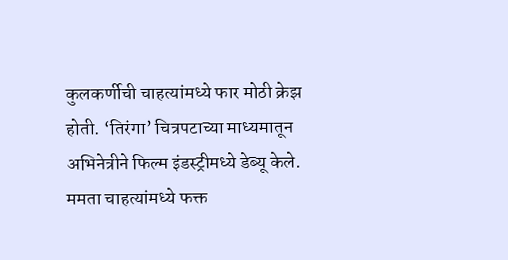कुलकर्णीची चाहत्यांमध्ये फार मोठी क्रेझ होती. ‘तिरंगा’ चित्रपटाच्या माध्यमातून अभिनेत्रीने फिल्म इंडस्ट्रीमध्ये डेब्यू केले. ममता चाहत्यांमध्ये फक्त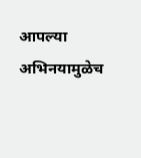आपल्या अभिनयामुळेच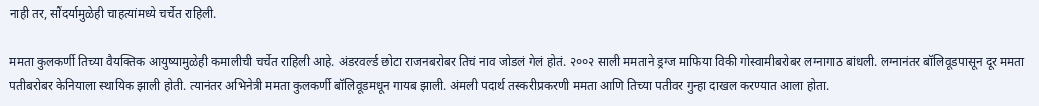नाही तर, सौंदर्यामुळेही चाहत्यांमध्ये चर्चेत राहिली.

ममता कुलकर्णी तिच्या वैयक्तिक आयुष्यामुळेही कमालीची चर्चेत राहिली आहे. अंडरवर्ल्ड छोटा राजनबरोबर तिचं नाव जोडलं गेलं होतं. २००२ साली ममताने ड्रग्ज माफिया विकी गोस्वामीबरोबर लग्नागाठ बांधली. लग्नानंतर बॉलिवूडपासून दूर ममता पतीबरोबर केनियाला स्थायिक झाली होती. त्यानंतर अभिनेत्री ममता कुलकर्णी बॉलिवूडमधून गायब झाली. अंमली पदार्थ तस्करीप्रकरणी ममता आणि तिच्या पतीवर गुन्हा दाखल करण्यात आला होता.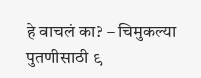हे वाचलं का? – चिमुकल्या पुतणीसाठी ९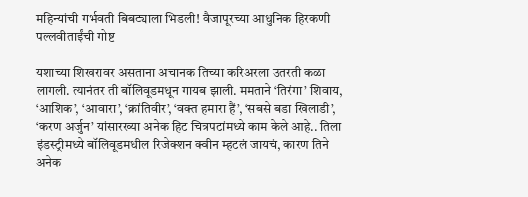महिन्यांची गर्भवती बिबट्याला भिडली! वैजापूरच्या आधुनिक हिरकणी पल्लवीताईंची गोष्ट

यशाच्या शिखरावर असताना अचानक तिच्या करिअरला उतरती कळा लागली. त्यानंतर ती बॉलिवूडमधून गायब झाली. ममताने ‘तिरंगा’ शिवाय, ‘आशिक’, ‘आवारा’, ‘क्रांतिवीर’, ‘वक्त हमारा हैं’, ‘सबसे बडा खिलाडी’, ‘करण अर्जुन’ यांसारख्या अनेक हिट चित्रपटांमध्ये काम केले आहे.. तिला इंडस्ट्रीमध्ये बॉलिवूडमधील रिजेक्शन क्वीन म्हटलं जायचं, कारण तिने अनेक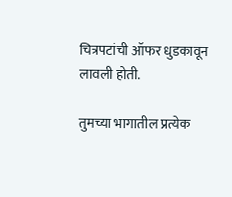चित्रपटांची ऑफर धुडकावून लावली होती.

तुमच्या भागातील प्रत्येक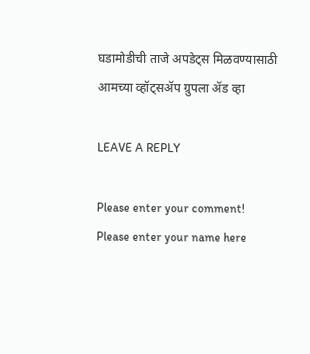घडामोडीची ताजे अपडेट्स मिळवण्यासाठी आमच्या व्हॉट्सॲप ग्रुपला ॲड व्हा

LEAVE A REPLY

Please enter your comment!
Please enter your name here